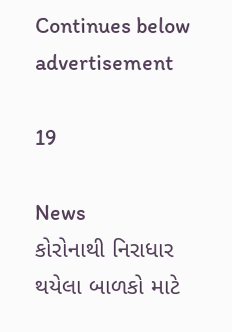Continues below advertisement

19

News
કોરોનાથી નિરાધાર થયેલા બાળકો માટે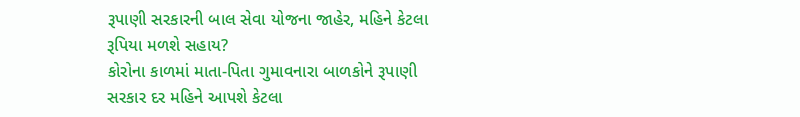રૂપાણી સરકારની બાલ સેવા યોજના જાહેર, મહિને કેટલા રૂપિયા મળશે સહાય?
કોરોના કાળમાં માતા-પિતા ગુમાવનારા બાળકોને રૂપાણી સરકાર દર મહિને આપશે કેટલા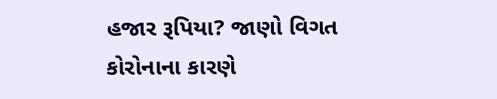હજાર રૂપિયા? જાણો વિગત
કોરોનાના કારણે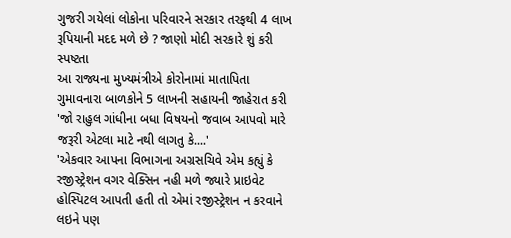ગુજરી ગયેલાં લોકોના પરિવારને સરકાર તરફથી 4 લાખ રૂપિયાની મદદ મળે છે ? જાણો મોદી સરકારે શું કરી સ્પષ્ટતા
આ રાજ્યના મુખ્યમંત્રીએ કોરોનામાં માતાપિતા ગુમાવનારા બાળકોને 5 લાખની સહાયની જાહેરાત કરી
'જો રાહુલ ગાંધીના બધા વિષયનો જવાબ આપવો મારે જરૂરી એટલા માટે નથી લાગતુ કે....'
'એકવાર આપના વિભાગના અગ્રસચિવે એમ કહ્યું કે રજીસ્ટ્રેશન વગર વેક્સિન નહી મળે જ્યારે પ્રાઇવેટ હોસ્પિટલ આપતી હતી તો એમાં રજીસ્ટ્રેશન ન કરવાને લઇને પણ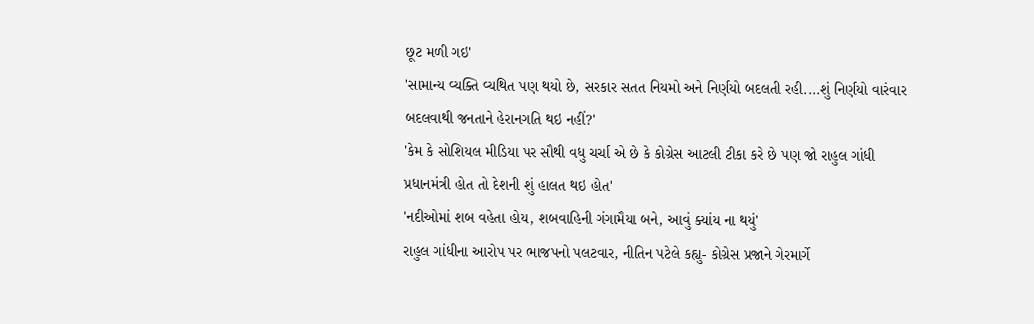છૂટ મળી ગઇ'
'સામાન્ય વ્યક્તિ વ્યથિત પણ થયો છે, સરકાર સતત નિયમો અને નિર્ણયો બદલતી રહી....શું નિર્ણયો વારંવાર બદલવાથી જનતાને હેરાનગતિ થઇ નહીં?'
'કેમ કે સોશિયલ મીડિયા પર સૌથી વધુ ચર્ચા એ છે કે કોગ્રેસ આટલી ટીકા કરે છે પણ જો રાહુલ ગાંધી પ્રધાનમંત્રી હોત તો દેશની શું હાલત થઇ હોત'
'નદીઓમાં શબ વહેતા હોય, શબવાહિની ગંગામૈયા બને, આવું ક્યાંય ના થયું'
રાહુલ ગાંધીના આરોપ પર ભાજપનો પલટવાર, નીતિન પટેલે કહ્યુ- કોગ્રેસ પ્રજાને ગેરમાર્ગે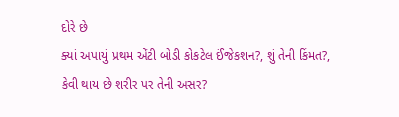દોરે છે
ક્યાં અપાયું પ્રથમ એંટી બોડી કોકટેલ ઈંજેકશન?, શું તેની કિંમત?, કેવી થાય છે શરીર પર તેની અસર?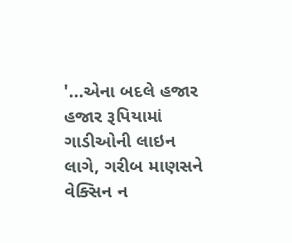'...એના બદલે હજાર હજાર રૂપિયામાં ગાડીઓની લાઇન લાગે, ગરીબ માણસને વેક્સિન ન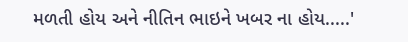મળતી હોય અને નીતિન ભાઇને ખબર ના હોય.....'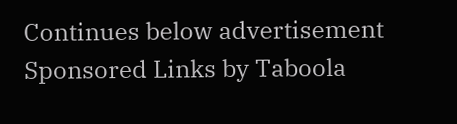Continues below advertisement
Sponsored Links by Taboola